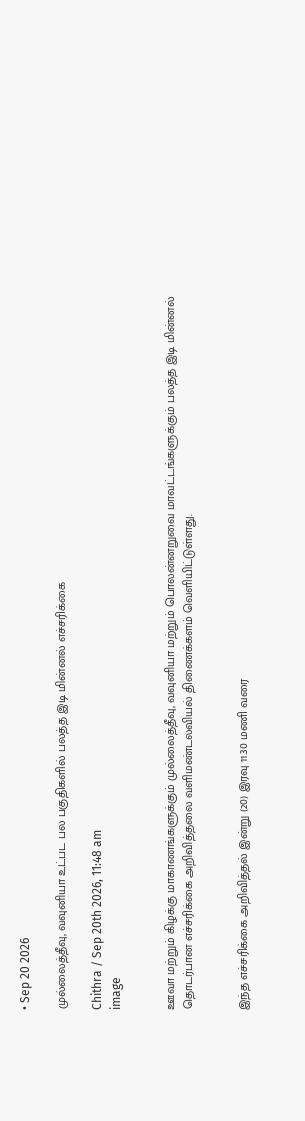• Sep 20 2026

முல்லைத்தீவு, வவுனியா உட்பட பல பகுதிகளில் பலத்த இடி மின்னல் எச்சரிக்கை

Chithra / Sep 20th 2026, 11:48 am
image


ஊவா மற்றும் கிழக்கு மாகாணங்களுக்கும் முல்லைத்தீவு, வவுனியா மற்றும் பொலன்னறுவை மாவட்டங்களுக்கும் பலத்த இடி மின்னல் தொடர்பான எச்சரிக்கை அறிவித்தலை வளிமண்டலவியல் திணைக்களம் வெளியிட்டுள்ளது.


இந்த எச்சரிக்கை அறிவித்தல் இன்று (20) இரவு 11.30 மணி வரை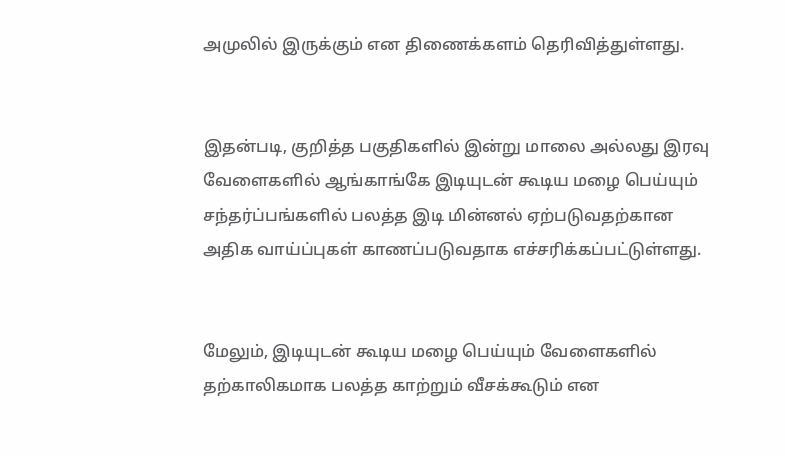அமுலில் இருக்கும் என திணைக்களம் தெரிவித்துள்ளது.


இதன்படி, குறித்த பகுதிகளில் இன்று மாலை அல்லது இரவு வேளைகளில் ஆங்காங்கே இடியுடன் கூடிய மழை பெய்யும் சந்தர்ப்பங்களில் பலத்த இடி மின்னல் ஏற்படுவதற்கான அதிக வாய்ப்புகள் காணப்படுவதாக எச்சரிக்கப்பட்டுள்ளது.


மேலும், இடியுடன் கூடிய மழை பெய்யும் வேளைகளில் தற்காலிகமாக பலத்த காற்றும் வீசக்கூடும் என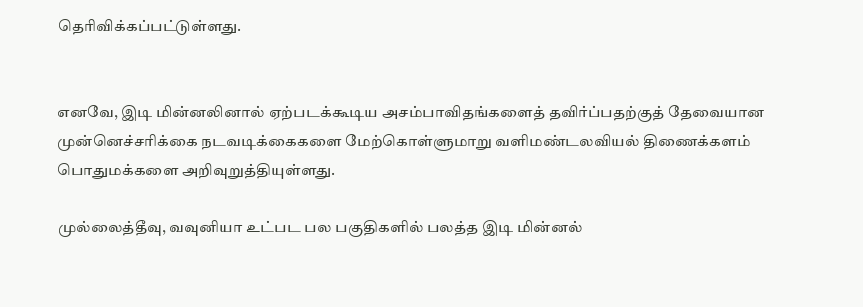தெரிவிக்கப்பட்டுள்ளது.


எனவே, இடி மின்னலினால் ஏற்படக்கூடிய அசம்பாவிதங்களைத் தவிர்ப்பதற்குத் தேவையான முன்னெச்சரிக்கை நடவடிக்கைகளை மேற்கொள்ளுமாறு வளிமண்டலவியல் திணைக்களம் பொதுமக்களை அறிவுறுத்தியுள்ளது.

முல்லைத்தீவு, வவுனியா உட்பட பல பகுதிகளில் பலத்த இடி மின்னல்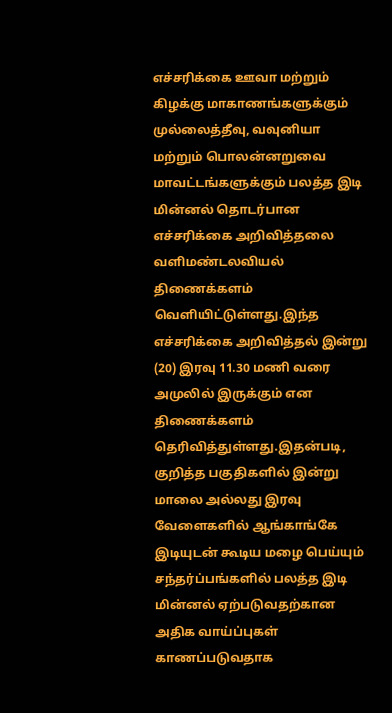எச்சரிக்கை ஊவா மற்றும் கிழக்கு மாகாணங்களுக்கும் முல்லைத்தீவு, வவுனியா மற்றும் பொலன்னறுவை மாவட்டங்களுக்கும் பலத்த இடி மின்னல் தொடர்பான எச்சரிக்கை அறிவித்தலை வளிமண்டலவியல் திணைக்களம் வெளியிட்டுள்ளது.இந்த எச்சரிக்கை அறிவித்தல் இன்று (20) இரவு 11.30 மணி வரை அமுலில் இருக்கும் என திணைக்களம் தெரிவித்துள்ளது.இதன்படி, குறித்த பகுதிகளில் இன்று மாலை அல்லது இரவு வேளைகளில் ஆங்காங்கே இடியுடன் கூடிய மழை பெய்யும் சந்தர்ப்பங்களில் பலத்த இடி மின்னல் ஏற்படுவதற்கான அதிக வாய்ப்புகள் காணப்படுவதாக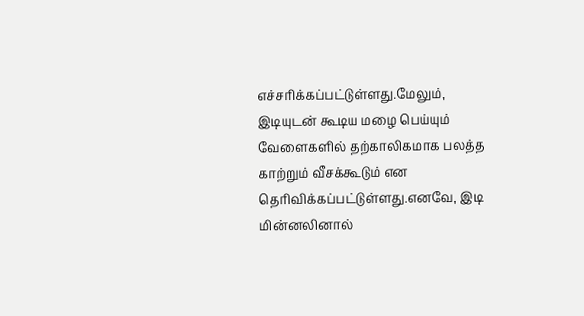எச்சரிக்கப்பட்டுள்ளது.மேலும், இடியுடன் கூடிய மழை பெய்யும் வேளைகளில் தற்காலிகமாக பலத்த காற்றும் வீசக்கூடும் என தெரிவிக்கப்பட்டுள்ளது.எனவே, இடி மின்னலினால்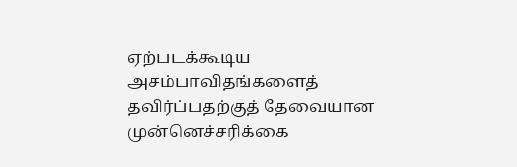ஏற்படக்கூடிய அசம்பாவிதங்களைத் தவிர்ப்பதற்குத் தேவையான முன்னெச்சரிக்கை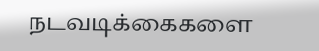நடவடிக்கைகளை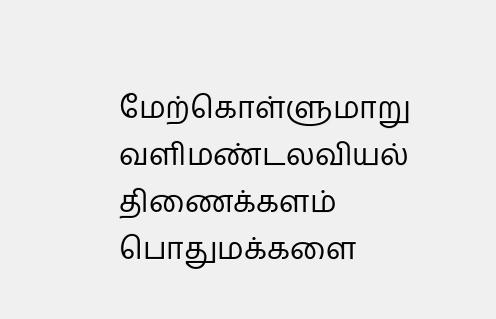மேற்கொள்ளுமாறு வளிமண்டலவியல் திணைக்களம் பொதுமக்களை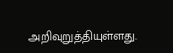அறிவுறுத்தியுள்ளது.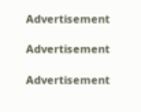Advertisement

Advertisement

Advertisement